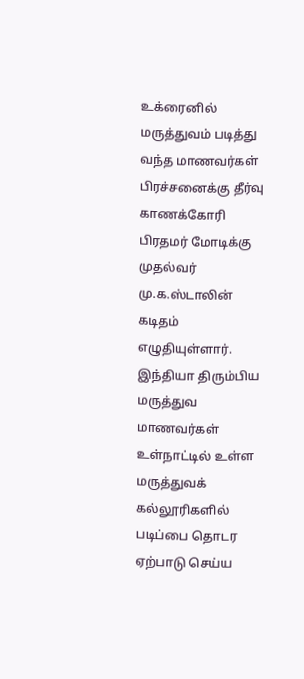உக்ரைனில் மருத்துவம் படித்து வந்த மாணவர்கள் பிரச்சனைக்கு தீர்வு காணக்கோரி பிரதமர் மோடிக்கு முதல்வர் மு.க.ஸ்டாலின் கடிதம் எழுதியுள்ளார்.
இந்தியா திரும்பிய மருத்துவ மாணவர்கள் உள்நாட்டில் உள்ள மருத்துவக் கல்லூரிகளில் படிப்பை தொடர ஏற்பாடு செய்ய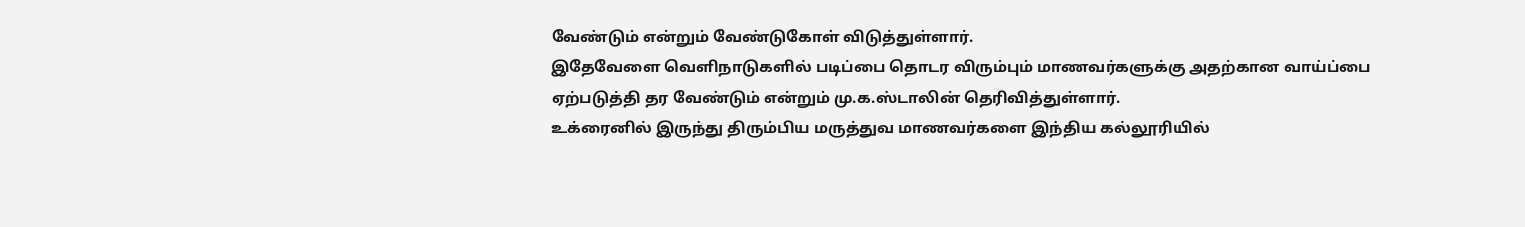வேண்டும் என்றும் வேண்டுகோள் விடுத்துள்ளார்.
இதேவேளை வெளிநாடுகளில் படிப்பை தொடர விரும்பும் மாணவர்களுக்கு அதற்கான வாய்ப்பை ஏற்படுத்தி தர வேண்டும் என்றும் மு.க.ஸ்டாலின் தெரிவித்துள்ளார்.
உக்ரைனில் இருந்து திரும்பிய மருத்துவ மாணவர்களை இந்திய கல்லூரியில்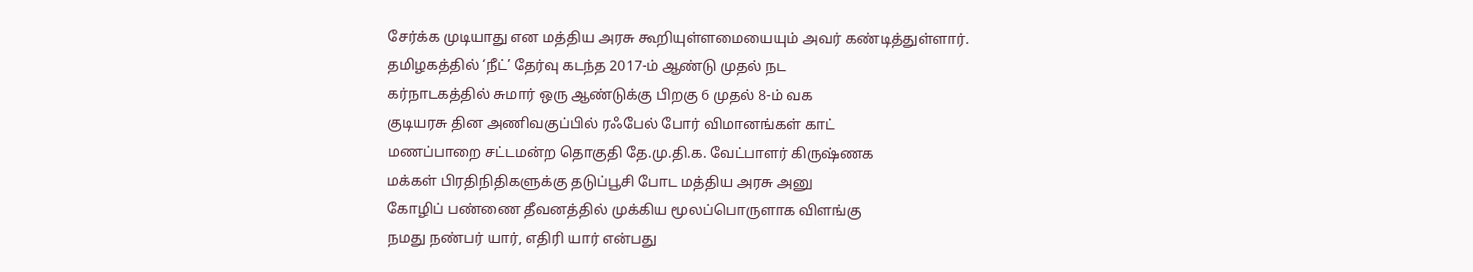சேர்க்க முடியாது என மத்திய அரசு கூறியுள்ளமையையும் அவர் கண்டித்துள்ளார்.
தமிழகத்தில் ‘நீட்’ தேர்வு கடந்த 2017-ம் ஆண்டு முதல் நட
கர்நாடகத்தில் சுமார் ஒரு ஆண்டுக்கு பிறகு 6 முதல் 8-ம் வக
குடியரசு தின அணிவகுப்பில் ரஃபேல் போர் விமானங்கள் காட்
மணப்பாறை சட்டமன்ற தொகுதி தே.மு.தி.க. வேட்பாளர் கிருஷ்ணக
மக்கள் பிரதிநிதிகளுக்கு தடுப்பூசி போட மத்திய அரசு அனு
கோழிப் பண்ணை தீவனத்தில் முக்கிய மூலப்பொருளாக விளங்கு
நமது நண்பர் யார், எதிரி யார் என்பது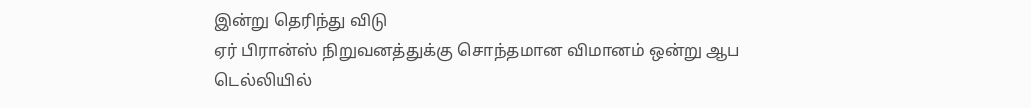இன்று தெரிந்து விடு
ஏர் பிரான்ஸ் நிறுவனத்துக்கு சொந்தமான விமானம் ஒன்று ஆப
டெல்லியில்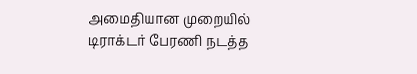அமைதியான முறையில் டிராக்டர் பேரணி நடத்த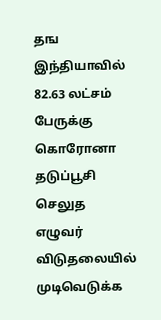தங
இந்தியாவில் 82.63 லட்சம் பேருக்கு கொரோனா தடுப்பூசி செலுத
எழுவர் விடுதலையில் முடிவெடுக்க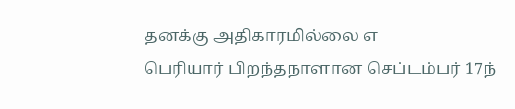தனக்கு அதிகாரமில்லை எ
பெரியார் பிறந்தநாளான செப்டம்பர் 17ந்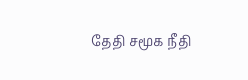தேதி சமூக நீதி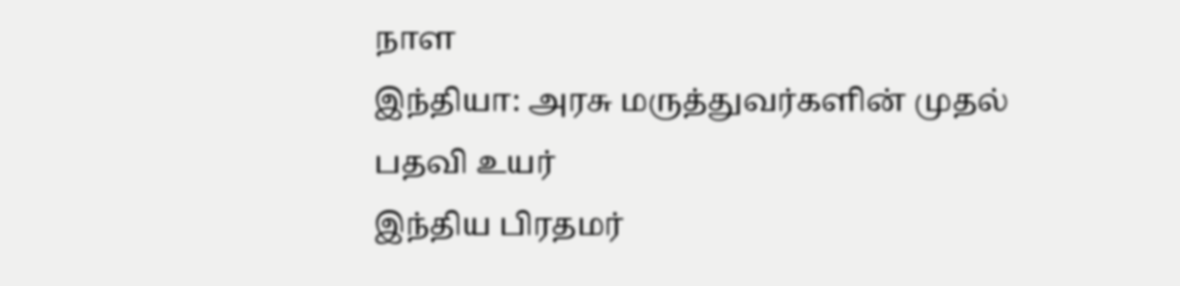நாள
இந்தியா: அரசு மருத்துவர்களின் முதல் பதவி உயர்
இந்திய பிரதமர்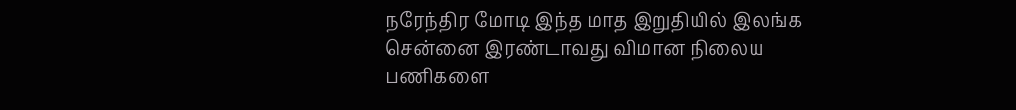நரேந்திர மோடி இந்த மாத இறுதியில் இலங்க
சென்னை இரண்டாவது விமான நிலைய பணிகளை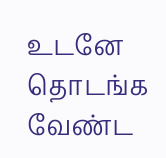உடனே தொடங்க வேண்ட